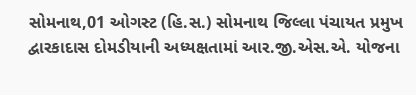સોમનાથ,01 ઓગસ્ટ (હિ.સ.) સોમનાથ જિલ્લા પંચાયત પ્રમુખ દ્વારકાદાસ દોમડીયાની અધ્યક્ષતામાં આર.જી.એસ.એ. યોજના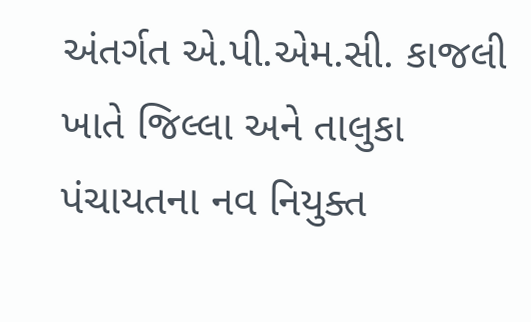અંતર્ગત એ.પી.એમ.સી. કાજલી ખાતે જિલ્લા અને તાલુકા પંચાયતના નવ નિયુક્ત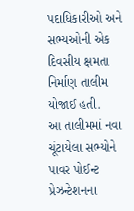પદાધિકારીઓ અને સભ્યઓની એક દિવસીય ક્ષમતા નિર્માણ તાલીમ યોજાઈ હતી.
આ તાલીમમાં નવા ચૂંટાયેલા સભ્યોને પાવર પોઈન્ટ પ્રેઝન્ટેશનના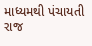માધ્યમથી પંચાયતી રાજ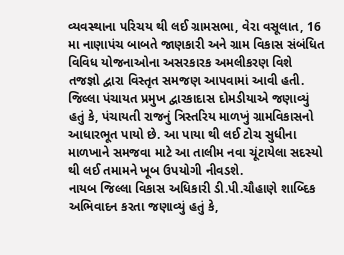વ્યવસ્થાના પરિચય થી લઈ ગ્રામસભા, વેરા વસૂલાત, 16 મા નાણાપંચ બાબતે જાણકારી અને ગ્રામ વિકાસ સંબંધિત વિવિધ યોજનાઓના અસરકારક અમલીકરણ વિશે તજજ્ઞો દ્વારા વિસ્તૃત સમજણ આપવામાં આવી હતી.
જિલ્લા પંચાયત પ્રમુખ દ્વારકાદાસ દોમડીયાએ જણાવ્યું હતું કે, પંચાયતી રાજનું ત્રિસ્તરિય માળખું ગ્રામવિકાસનો આધારભૂત પાયો છે. આ પાયા થી લઈ ટોચ સુધીના માળખાને સમજવા માટે આ તાલીમ નવા ચૂંટાયેલા સદસ્યો થી લઈ તમામને ખૂબ ઉપયોગી નીવડશે.
નાયબ જિલ્લા વિકાસ અધિકારી ડી.પી.ચૌહાણે શાબ્દિક અભિવાદન કરતા જણાવ્યું હતું કે,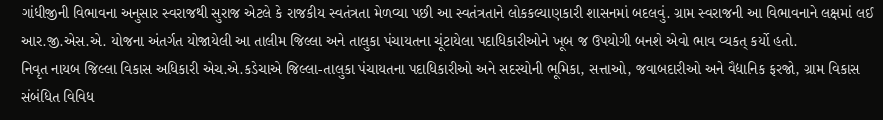ગાંધીજીની વિભાવના અનુસાર સ્વરાજથી સુરાજ એટલે કે રાજકીય સ્વતંત્રતા મેળવ્યા પછી આ સ્વતંત્રતાને લોકકલ્યાણકારી શાસનમાં બદલવું. ગ્રામ સ્વરાજની આ વિભાવનાને લક્ષમાં લઈ આર.જી.એસ.એ. યોજના અંતર્ગત યોજાયેલી આ તાલીમ જિલ્લા અને તાલુકા પંચાયતના ચૂંટાયેલા પદાધિકારીઓને ખૂબ જ ઉપયોગી બનશે એવો ભાવ વ્યકત્ કર્યો હતો.
નિવૃત નાયબ જિલ્લા વિકાસ અધિકારી એચ.એ.કડેચાએ જિલ્લા-તાલુકા પંચાયતના પદાધિકારીઓ અને સદસ્યોની ભૂમિકા, સત્તાઓ, જવાબદારીઓ અને વૈદ્યાનિક ફરજો, ગ્રામ વિકાસ સંબંધિત વિવિધ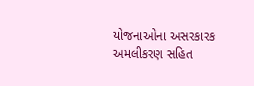યોજનાઓના અસરકારક અમલીકરણ સહિત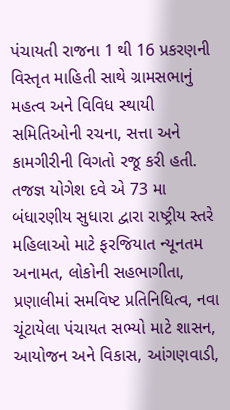પંચાયતી રાજના 1 થી 16 પ્રકરણની વિસ્તૃત માહિતી સાથે ગ્રામસભાનું મહત્વ અને વિવિધ સ્થાયી સમિતિઓની રચના, સત્તા અને કામગીરીની વિગતો રજૂ કરી હતી.
તજજ્ઞ યોગેશ દવે એ 73 મા બંધારણીય સુધારા દ્વારા રાષ્ટ્રીય સ્તરે મહિલાઓ માટે ફરજિયાત ન્યૂનતમ અનામત, લોકોની સહભાગીતા, પ્રણાલીમાં સમવિષ્ટ પ્રતિનિધિત્વ, નવા ચૂંટાયેલા પંચાયત સભ્યો માટે શાસન, આયોજન અને વિકાસ, આંગણવાડી,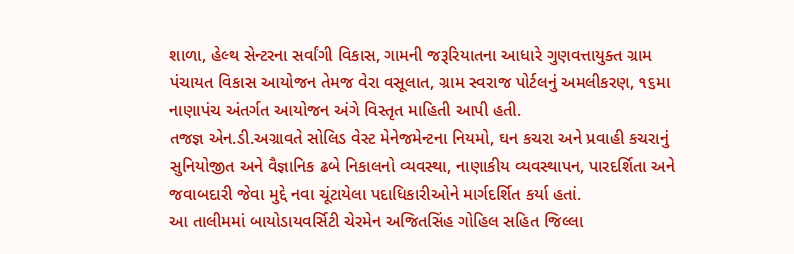શાળા, હેલ્થ સેન્ટરના સર્વાંગી વિકાસ, ગામની જરૂરિયાતના આધારે ગુણવત્તાયુક્ત ગ્રામ પંચાયત વિકાસ આયોજન તેમજ વેરા વસૂલાત, ગ્રામ સ્વરાજ પોર્ટલનું અમલીકરણ, ૧૬મા નાણાપંચ અંતર્ગત આયોજન અંગે વિસ્તૃત માહિતી આપી હતી.
તજજ્ઞ એન.ડી.અગ્રાવતે સોલિડ વેસ્ટ મેનેજમેન્ટના નિયમો, ઘન કચરા અને પ્રવાહી કચરાનું સુનિયોજીત અને વૈજ્ઞાનિક ઢબે નિકાલનો વ્યવસ્થા, નાણાકીય વ્યવસ્થાપન, પારદર્શિતા અને જવાબદારી જેવા મુદ્દે નવા ચૂંટાયેલા પદાધિકારીઓને માર્ગદર્શિત કર્યા હતાં.
આ તાલીમમાં બાયોડાયવર્સિટી ચેરમેન અજિતસિંહ ગોહિલ સહિત જિલ્લા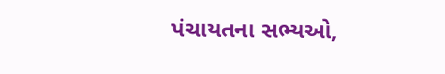પંચાયતના સભ્યઓ,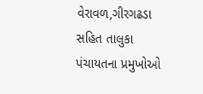વેરાવળ,ગીરગઢડા સહિત તાલુકા પંચાયતના પ્રમુખોઓ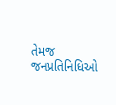તેમજ જનપ્રતિનિધિઓ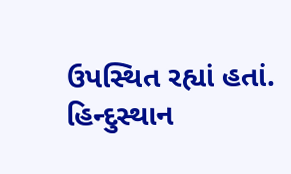ઉપસ્થિત રહ્યાં હતાં.
હિન્દુસ્થાન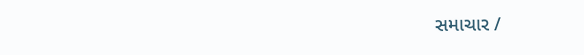સમાચાર /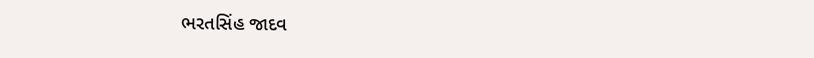ભરતસિંહ જાદવ